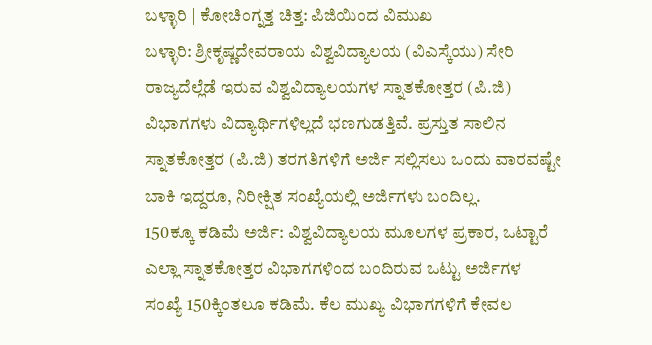ಬಳ್ಳಾರಿ | ಕೋಚಿಂಗ್ನತ್ತ ಚಿತ್ತ: ಪಿಜಿಯಿಂದ ವಿಮುಖ
ಬಳ್ಳಾರಿ: ಶ್ರೀಕೃಷ್ಣದೇವರಾಯ ವಿಶ್ವವಿದ್ಯಾಲಯ (ವಿಎಸ್ಕೆಯು) ಸೇರಿ ರಾಜ್ಯದೆಲ್ಲೆಡೆ ಇರುವ ವಿಶ್ವವಿದ್ಯಾಲಯಗಳ ಸ್ನಾತಕೋತ್ತರ (ಪಿ.ಜಿ) ವಿಭಾಗಗಳು ವಿದ್ಯಾರ್ಥಿಗಳಿಲ್ಲದೆ ಭಣಗುಡತ್ತಿವೆ. ಪ್ರಸ್ತುತ ಸಾಲಿನ ಸ್ನಾತಕೋತ್ತರ (ಪಿ.ಜಿ) ತರಗತಿಗಳಿಗೆ ಅರ್ಜಿ ಸಲ್ಲಿಸಲು ಒಂದು ವಾರವಷ್ಟೇ ಬಾಕಿ ಇದ್ದರೂ, ನಿರೀಕ್ಷಿತ ಸಂಖ್ಯೆಯಲ್ಲಿ ಅರ್ಜಿಗಳು ಬಂದಿಲ್ಲ.
150ಕ್ಕೂ ಕಡಿಮೆ ಅರ್ಜಿ: ವಿಶ್ವವಿದ್ಯಾಲಯ ಮೂಲಗಳ ಪ್ರಕಾರ, ಒಟ್ಟಾರೆ ಎಲ್ಲಾ ಸ್ನಾತಕೋತ್ತರ ವಿಭಾಗಗಳಿಂದ ಬಂದಿರುವ ಒಟ್ಟು ಅರ್ಜಿಗಳ ಸಂಖ್ಯೆ 150ಕ್ಕಿಂತಲೂ ಕಡಿಮೆ. ಕೆಲ ಮುಖ್ಯ ವಿಭಾಗಗಳಿಗೆ ಕೇವಲ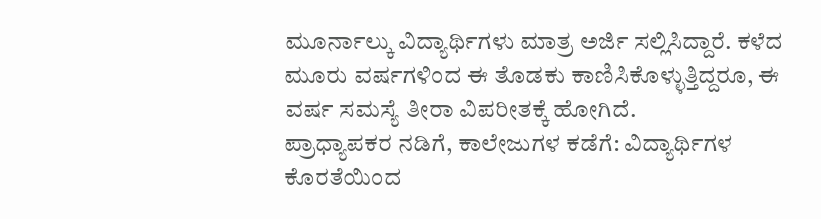ಮೂರ್ನಾಲ್ಕು ವಿದ್ಯಾರ್ಥಿಗಳು ಮಾತ್ರ ಅರ್ಜಿ ಸಲ್ಲಿಸಿದ್ದಾರೆ. ಕಳೆದ ಮೂರು ವರ್ಷಗಳಿಂದ ಈ ತೊಡಕು ಕಾಣಿಸಿಕೊಳ್ಳುತ್ತಿದ್ದರೂ, ಈ ವರ್ಷ ಸಮಸ್ಯೆ ತೀರಾ ವಿಪರೀತಕ್ಕೆ ಹೋಗಿದೆ.
ಪ್ರಾಧ್ಯಾಪಕರ ನಡಿಗೆ, ಕಾಲೇಜುಗಳ ಕಡೆಗೆ: ವಿದ್ಯಾರ್ಥಿಗಳ ಕೊರತೆಯಿಂದ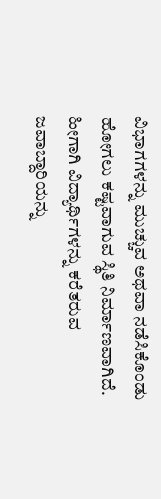ವಿಭಾಗಗಳನ್ನು ಮುಚ್ಚುವ ಅಥವಾ ನಡೆಸಿಕೊಂಡು ಹೋಗಲು ಕಷ್ಟವಾಗುವ ಸ್ಥಿತಿ ನಿರ್ಮಾಣವಾಗಿದೆ. ಹೀಗಾಗಿ ವಿದ್ಯಾರ್ಥಿಗಳನ್ನು ಕರೆತರುವ ಜವಾಬ್ದಾರಿಯನ್ನು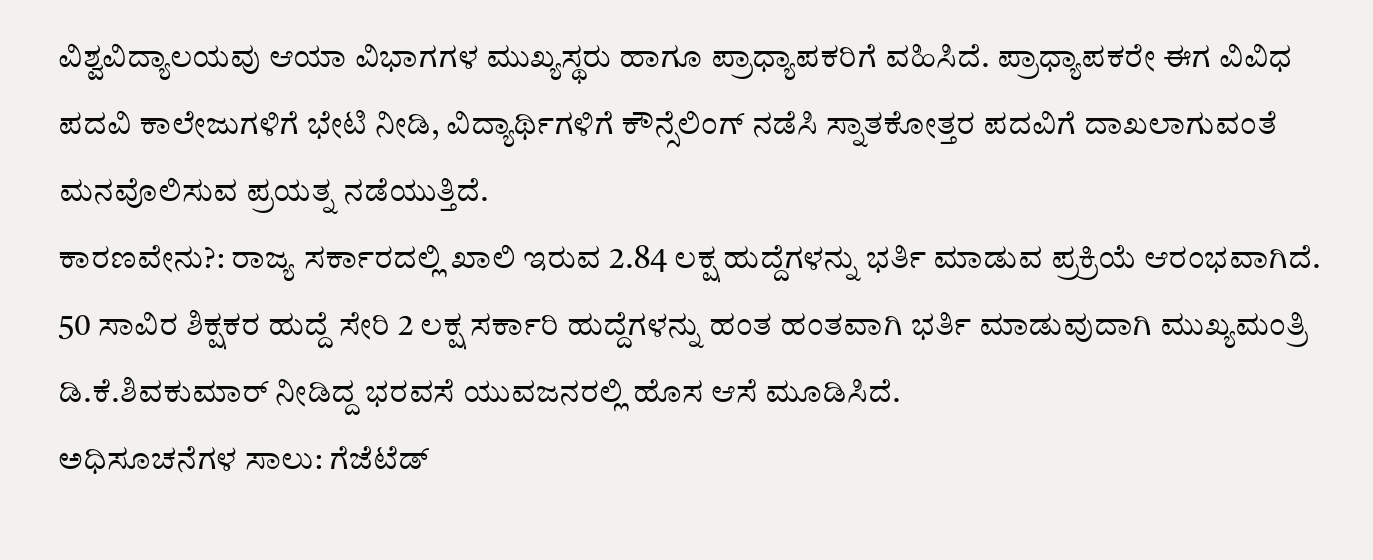ವಿಶ್ವವಿದ್ಯಾಲಯವು ಆಯಾ ವಿಭಾಗಗಳ ಮುಖ್ಯಸ್ಥರು ಹಾಗೂ ಪ್ರಾಧ್ಯಾಪಕರಿಗೆ ವಹಿಸಿದೆ. ಪ್ರಾಧ್ಯಾಪಕರೇ ಈಗ ವಿವಿಧ ಪದವಿ ಕಾಲೇಜುಗಳಿಗೆ ಭೇಟಿ ನೀಡಿ, ವಿದ್ಯಾರ್ಥಿಗಳಿಗೆ ಕೌನ್ಸೆಲಿಂಗ್ ನಡೆಸಿ ಸ್ನಾತಕೋತ್ತರ ಪದವಿಗೆ ದಾಖಲಾಗುವಂತೆ ಮನವೊಲಿಸುವ ಪ್ರಯತ್ನ ನಡೆಯುತ್ತಿದೆ.
ಕಾರಣವೇನು?: ರಾಜ್ಯ ಸರ್ಕಾರದಲ್ಲಿ ಖಾಲಿ ಇರುವ 2.84 ಲಕ್ಷ ಹುದ್ದೆಗಳನ್ನು ಭರ್ತಿ ಮಾಡುವ ಪ್ರಕ್ರಿಯೆ ಆರಂಭವಾಗಿದೆ. 50 ಸಾವಿರ ಶಿಕ್ಷಕರ ಹುದ್ದೆ ಸೇರಿ 2 ಲಕ್ಷ ಸರ್ಕಾರಿ ಹುದ್ದೆಗಳನ್ನು ಹಂತ ಹಂತವಾಗಿ ಭರ್ತಿ ಮಾಡುವುದಾಗಿ ಮುಖ್ಯಮಂತ್ರಿ ಡಿ.ಕೆ.ಶಿವಕುಮಾರ್ ನೀಡಿದ್ದ ಭರವಸೆ ಯುವಜನರಲ್ಲಿ ಹೊಸ ಆಸೆ ಮೂಡಿಸಿದೆ.
ಅಧಿಸೂಚನೆಗಳ ಸಾಲು: ಗೆಜೆಟೆಡ್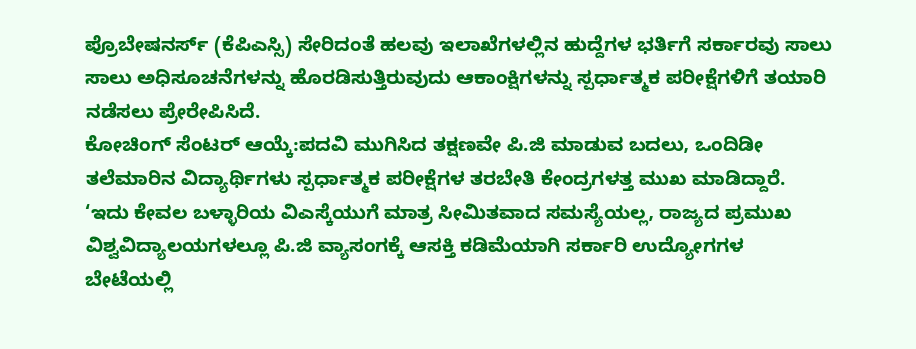ಪ್ರೊಬೇಷನರ್ಸ್ (ಕೆಪಿಎಸ್ಸಿ) ಸೇರಿದಂತೆ ಹಲವು ಇಲಾಖೆಗಳಲ್ಲಿನ ಹುದ್ದೆಗಳ ಭರ್ತಿಗೆ ಸರ್ಕಾರವು ಸಾಲು ಸಾಲು ಅಧಿಸೂಚನೆಗಳನ್ನು ಹೊರಡಿಸುತ್ತಿರುವುದು ಆಕಾಂಕ್ಷಿಗಳನ್ನು ಸ್ಪರ್ಧಾತ್ಮಕ ಪರೀಕ್ಷೆಗಳಿಗೆ ತಯಾರಿ ನಡೆಸಲು ಪ್ರೇರೇಪಿಸಿದೆ.
ಕೋಚಿಂಗ್ ಸೆಂಟರ್ ಆಯ್ಕೆ:ಪದವಿ ಮುಗಿಸಿದ ತಕ್ಷಣವೇ ಪಿ.ಜಿ ಮಾಡುವ ಬದಲು, ಒಂದಿಡೀ ತಲೆಮಾರಿನ ವಿದ್ಯಾರ್ಥಿಗಳು ಸ್ಪರ್ಧಾತ್ಮಕ ಪರೀಕ್ಷೆಗಳ ತರಬೇತಿ ಕೇಂದ್ರಗಳತ್ತ ಮುಖ ಮಾಡಿದ್ದಾರೆ.
‘ಇದು ಕೇವಲ ಬಳ್ಳಾರಿಯ ವಿಎಸ್ಕೆಯುಗೆ ಮಾತ್ರ ಸೀಮಿತವಾದ ಸಮಸ್ಯೆಯಲ್ಲ, ರಾಜ್ಯದ ಪ್ರಮುಖ ವಿಶ್ವವಿದ್ಯಾಲಯಗಳಲ್ಲೂ ಪಿ.ಜಿ ವ್ಯಾಸಂಗಕ್ಕೆ ಆಸಕ್ತಿ ಕಡಿಮೆಯಾಗಿ ಸರ್ಕಾರಿ ಉದ್ಯೋಗಗಳ ಬೇಟೆಯಲ್ಲಿ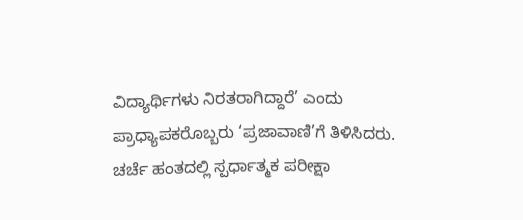ವಿದ್ಯಾರ್ಥಿಗಳು ನಿರತರಾಗಿದ್ದಾರೆ’ ಎಂದು ಪ್ರಾಧ್ಯಾಪಕರೊಬ್ಬರು ‘ಪ್ರಜಾವಾಣಿ’ಗೆ ತಿಳಿಸಿದರು.
ಚರ್ಚೆ ಹಂತದಲ್ಲಿ ಸ್ಪರ್ಧಾತ್ಮಕ ಪರೀಕ್ಷಾ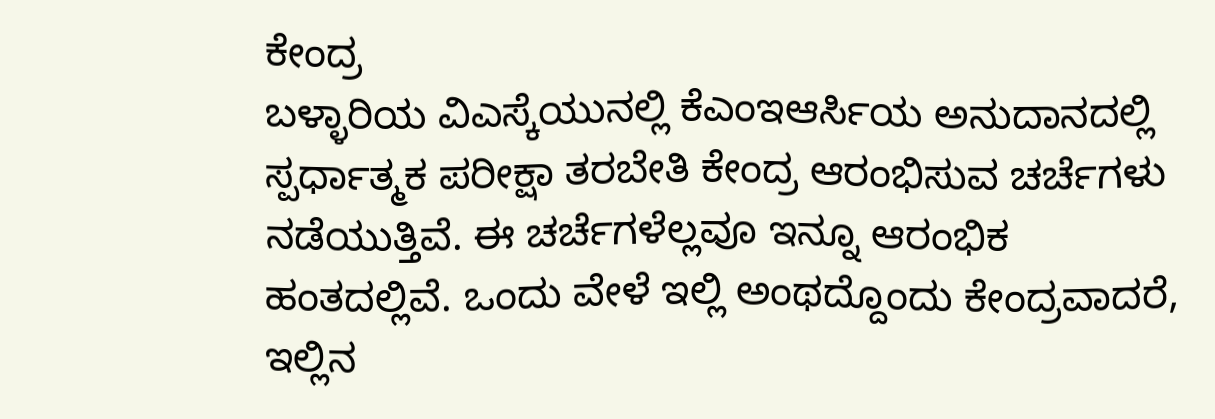ಕೇಂದ್ರ
ಬಳ್ಳಾರಿಯ ವಿಎಸ್ಕೆಯುನಲ್ಲಿ ಕೆಎಂಇಆರ್ಸಿಯ ಅನುದಾನದಲ್ಲಿ ಸ್ಪರ್ಧಾತ್ಮಕ ಪರೀಕ್ಷಾ ತರಬೇತಿ ಕೇಂದ್ರ ಆರಂಭಿಸುವ ಚರ್ಚೆಗಳು ನಡೆಯುತ್ತಿವೆ. ಈ ಚರ್ಚೆಗಳೆಲ್ಲವೂ ಇನ್ನೂ ಆರಂಭಿಕ ಹಂತದಲ್ಲಿವೆ. ಒಂದು ವೇಳೆ ಇಲ್ಲಿ ಅಂಥದ್ದೊಂದು ಕೇಂದ್ರವಾದರೆ, ಇಲ್ಲಿನ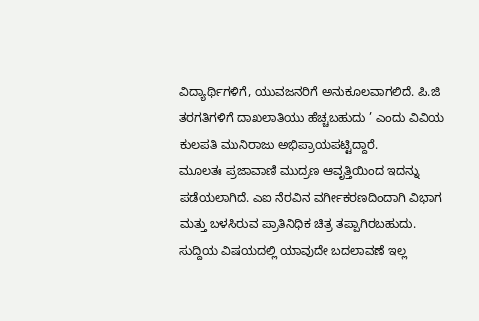ವಿದ್ಯಾರ್ಥಿಗಳಿಗೆ, ಯುವಜನರಿಗೆ ಅನುಕೂಲವಾಗಲಿದೆ. ಪಿ.ಜಿ ತರಗತಿಗಳಿಗೆ ದಾಖಲಾತಿಯು ಹೆಚ್ಚಬಹುದು ’ ಎಂದು ವಿವಿಯ ಕುಲಪತಿ ಮುನಿರಾಜು ಅಭಿಪ್ರಾಯಪಟ್ಟಿದ್ದಾರೆ.
ಮೂಲತಃ ಪ್ರಜಾವಾಣಿ ಮುದ್ರಣ ಆವೃತ್ತಿಯಿಂದ ಇದನ್ನು ಪಡೆಯಲಾಗಿದೆ. ಎಐ ನೆರವಿನ ವರ್ಗೀಕರಣದಿಂದಾಗಿ ವಿಭಾಗ ಮತ್ತು ಬಳಸಿರುವ ಪ್ರಾತಿನಿಧಿಕ ಚಿತ್ರ ತಪ್ಪಾಗಿರಬಹುದು. ಸುದ್ದಿಯ ವಿಷಯದಲ್ಲಿ ಯಾವುದೇ ಬದಲಾವಣೆ ಇಲ್ಲ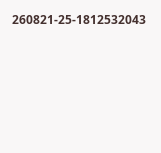260821-25-1812532043